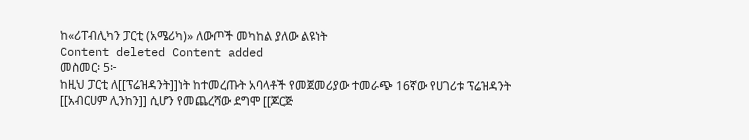ከ«ሪፐብሊካን ፓርቲ (አሜሪካ)» ለውጦች መካከል ያለው ልዩነት
Content deleted Content added
መስመር፡ 5፦
ከዚህ ፓርቲ ለ[[ፕሬዝዳንት]]ነት ከተመረጡት አባላቶች የመጀመሪያው ተመራጭ 16ኛው የሀገሪቱ ፕሬዝዳንት [[አብርሀም ሊንከን]] ሲሆን የመጨረሻው ደግሞ [[ጆርጅ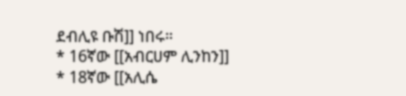ደብሊዩ ቡሽ]] ነበሩ።
* 16ኛው [[አብርሀም ሊንከን]]
* 18ኛው [[አሊሴ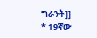ግራንት]]
* 19ኛው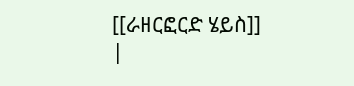[[ራዘርፎርድ ሄይስ]]
|